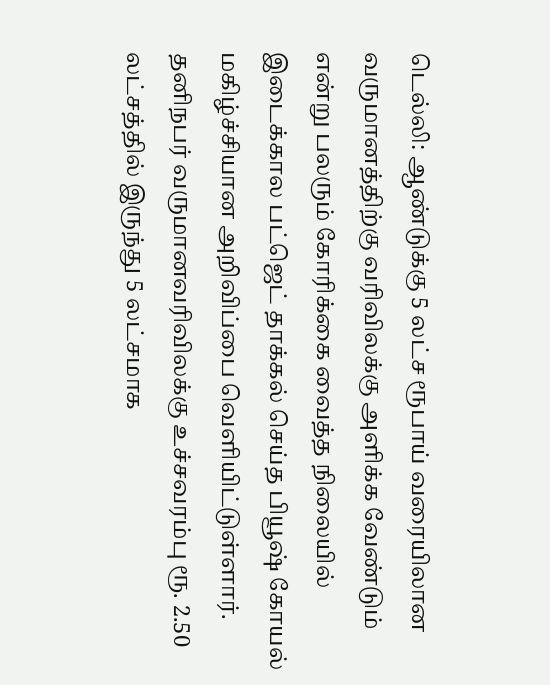டெல்லி: ஆண்டுக்கு 5 லட்ச ரூபாய் வரையிலான வருமானத்திற்கு வரிவிலக்கு அளிக்க வேண்டும் என்று பலரும் கோரிக்கை வைத்த நிலையில் இடைக்கால பட்ஜெட் தாக்கல் செய்த பியூஷ் கோயல் மகிழ்ச்சியான அறிவிப்பை வெளியிட்டுள்ளார். தனிநபர் வருமானவரிவிலக்கு உச்சவரம்பு ரூ. 2.50 லட்சத்தில் இருந்து 5 லட்சமாக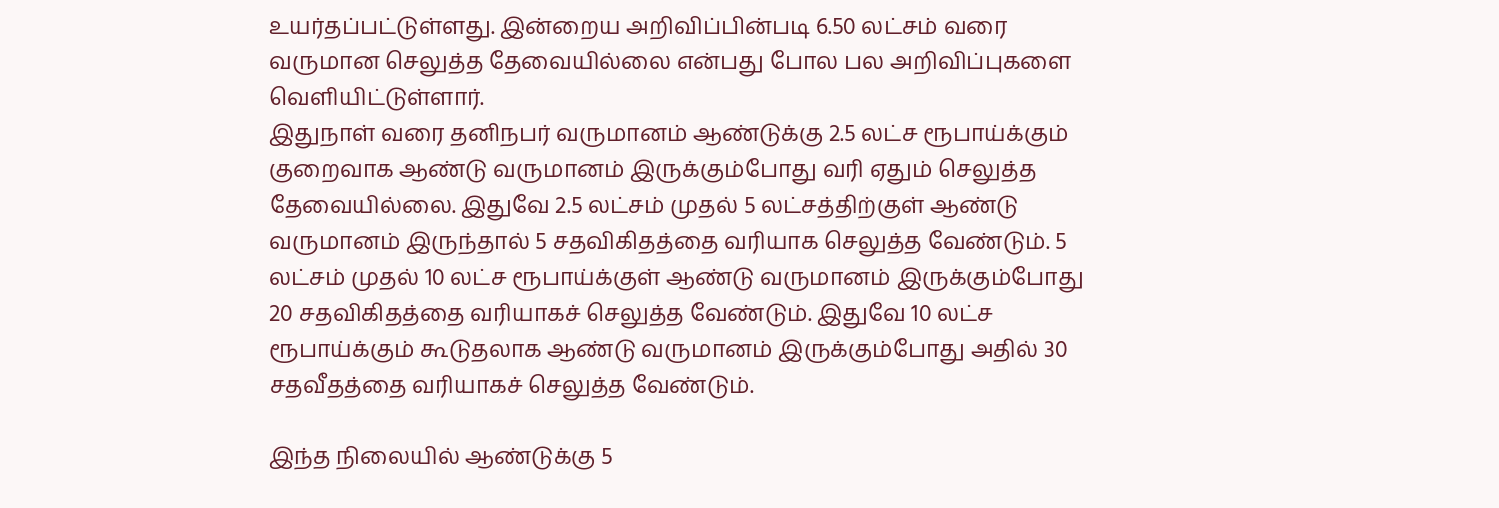உயர்தப்பட்டுள்ளது. இன்றைய அறிவிப்பின்படி 6.50 லட்சம் வரை வருமான செலுத்த தேவையில்லை என்பது போல பல அறிவிப்புகளை வெளியிட்டுள்ளார்.
இதுநாள் வரை தனிநபர் வருமானம் ஆண்டுக்கு 2.5 லட்ச ரூபாய்க்கும் குறைவாக ஆண்டு வருமானம் இருக்கும்போது வரி ஏதும் செலுத்த தேவையில்லை. இதுவே 2.5 லட்சம் முதல் 5 லட்சத்திற்குள் ஆண்டு வருமானம் இருந்தால் 5 சதவிகிதத்தை வரியாக செலுத்த வேண்டும். 5 லட்சம் முதல் 10 லட்ச ரூபாய்க்குள் ஆண்டு வருமானம் இருக்கும்போது 20 சதவிகிதத்தை வரியாகச் செலுத்த வேண்டும். இதுவே 10 லட்ச ரூபாய்க்கும் கூடுதலாக ஆண்டு வருமானம் இருக்கும்போது அதில் 30 சதவீதத்தை வரியாகச் செலுத்த வேண்டும்.

இந்த நிலையில் ஆண்டுக்கு 5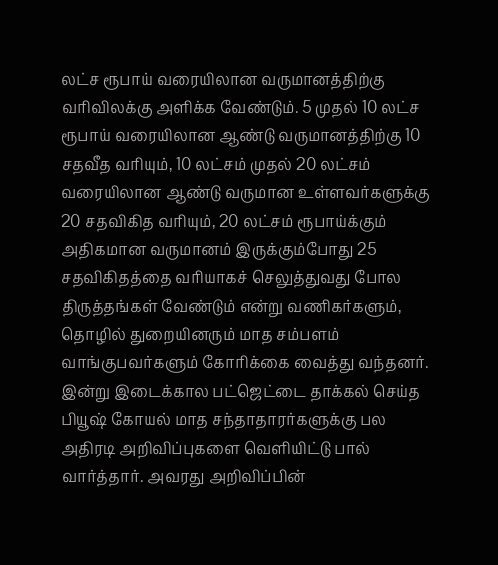லட்ச ரூபாய் வரையிலான வருமானத்திற்கு வரிவிலக்கு அளிக்க வேண்டும். 5 முதல் 10 லட்ச ரூபாய் வரையிலான ஆண்டு வருமானத்திற்கு 10 சதவீத வரியும், 10 லட்சம் முதல் 20 லட்சம் வரையிலான ஆண்டு வருமான உள்ளவர்களுக்கு 20 சதவிகித வரியும், 20 லட்சம் ரூபாய்க்கும் அதிகமான வருமானம் இருக்கும்போது 25 சதவிகிதத்தை வரியாகச் செலுத்துவது போல திருத்தங்கள் வேண்டும் என்று வணிகர்களும், தொழில் துறையினரும் மாத சம்பளம் வாங்குபவர்களும் கோரிக்கை வைத்து வந்தனர்.
இன்று இடைக்கால பட்ஜெட்டை தாக்கல் செய்த பியூஷ் கோயல் மாத சந்தாதாரர்களுக்கு பல அதிரடி அறிவிப்புகளை வெளியிட்டு பால் வார்த்தார். அவரது அறிவிப்பின்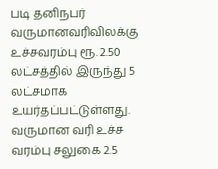படி தனிநபர் வருமானவரிவிலக்கு உச்சவரம்பு ரூ. 2.50 லட்சத்தில் இருந்து 5 லட்சமாக உயர்தப்பட்டுள்ளது.
வருமான வரி உச்ச வரம்பு சலுகை 2.5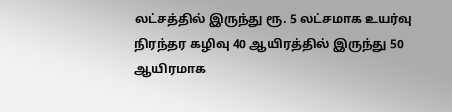லட்சத்தில் இருந்து ரூ. 5 லட்சமாக உயர்வு
நிரந்தர கழிவு 40 ஆயிரத்தில் இருந்து 50 ஆயிரமாக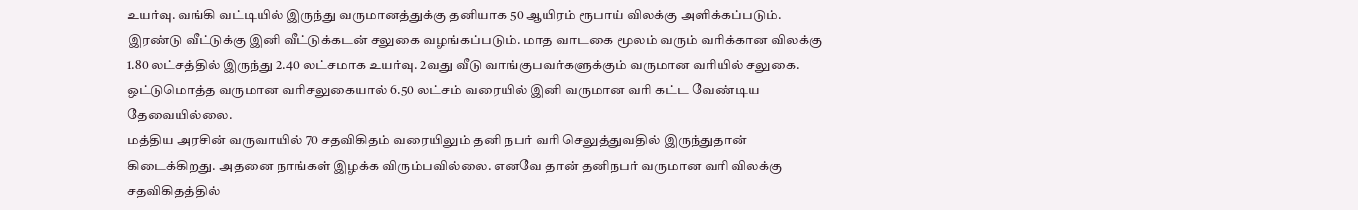உயர்வு. வங்கி வட்டியில் இருந்து வருமானத்துக்கு தனியாக 50 ஆயிரம் ரூபாய் விலக்கு அளிக்கப்படும். இரண்டு வீட்டுக்கு இனி வீட்டுக்கடன் சலுகை வழங்கப்படும். மாத வாடகை மூலம் வரும் வரிக்கான விலக்கு 1.80 லட்சத்தில் இருந்து 2.40 லட்சமாக உயர்வு. 2வது வீடு வாங்குபவர்களுக்கும் வருமான வரியில் சலுகை. ஒட்டுமொத்த வருமான வரிசலுகையால் 6.50 லட்சம் வரையில் இனி வருமான வரி கட்ட வேண்டிய தேவையில்லை.
மத்திய அரசின் வருவாயில் 70 சதவிகிதம் வரையிலும் தனி நபர் வரி செலுத்துவதில் இருந்துதான் கிடைக்கிறது. அதனை நாங்கள் இழக்க விரும்பவில்லை. எனவே தான் தனிநபர் வருமான வரி விலக்கு சதவிகிதத்தில்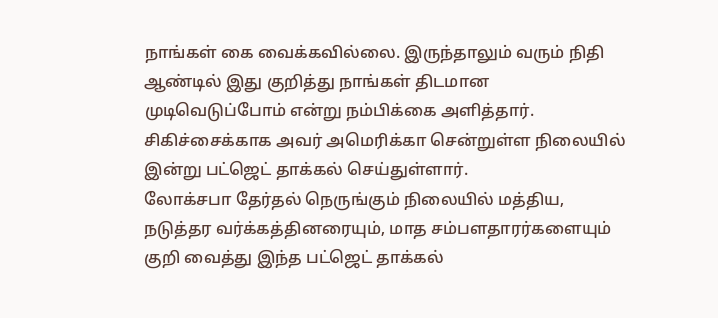நாங்கள் கை வைக்கவில்லை. இருந்தாலும் வரும் நிதி ஆண்டில் இது குறித்து நாங்கள் திடமான முடிவெடுப்போம் என்று நம்பிக்கை அளித்தார். சிகிச்சைக்காக அவர் அமெரிக்கா சென்றுள்ள நிலையில் இன்று பட்ஜெட் தாக்கல் செய்துள்ளார்.
லோக்சபா தேர்தல் நெருங்கும் நிலையில் மத்திய, நடுத்தர வர்க்கத்தினரையும், மாத சம்பளதாரர்களையும் குறி வைத்து இந்த பட்ஜெட் தாக்கல்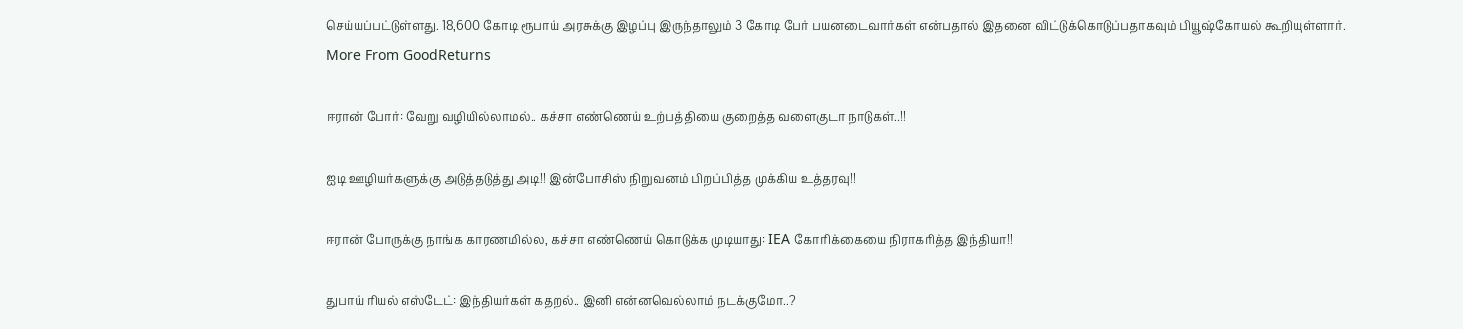செய்யப்பட்டுள்ளது. 18,600 கோடி ரூபாய் அரசுக்கு இழப்பு இருந்தாலும் 3 கோடி பேர் பயனடைவார்கள் என்பதால் இதனை விட்டுக்கொடுப்பதாகவும் பியூஷ்கோயல் கூறியுள்ளார்.
More From GoodReturns

ஈரான் போர்: வேறு வழியில்லாமல்.. கச்சா எண்ணெய் உற்பத்தியை குறைத்த வளைகுடா நாடுகள்..!!

ஐடி ஊழியர்களுக்கு அடுத்தடுத்து அடி!! இன்போசிஸ் நிறுவனம் பிறப்பித்த முக்கிய உத்தரவு!!

ஈரான் போருக்கு நாங்க காரணமில்ல, கச்சா எண்ணெய் கொடுக்க முடியாது: IEA கோரிக்கையை நிராகரித்த இந்தியா!!

துபாய் ரியல் எஸ்டேட்: இந்தியர்கள் கதறல்.. இனி என்னவெல்லாம் நடக்குமோ..?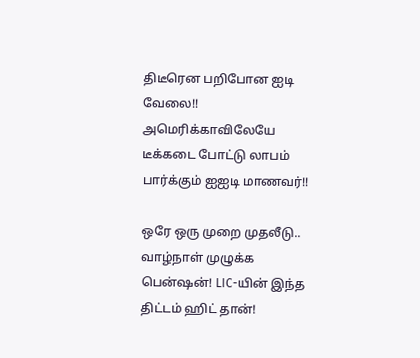திடீரென பறிபோன ஐடி வேலை!! அமெரிக்காவிலேயே டீக்கடை போட்டு லாபம் பார்க்கும் ஐஐடி மாணவர்!!

ஒரே ஒரு முறை முதலீடு.. வாழ்நாள் முழுக்க பென்ஷன்! LIC-யின் இந்த திட்டம் ஹிட் தான்!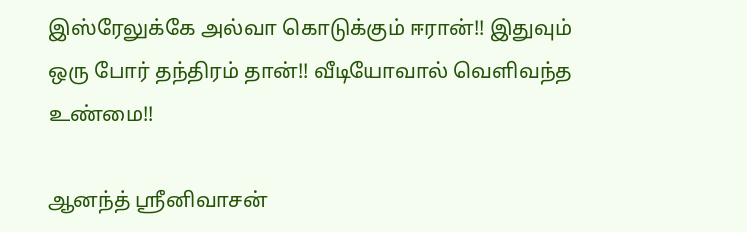இஸ்ரேலுக்கே அல்வா கொடுக்கும் ஈரான்!! இதுவும் ஒரு போர் தந்திரம் தான்!! வீடியோவால் வெளிவந்த உண்மை!!

ஆனந்த் ஸ்ரீனிவாசன்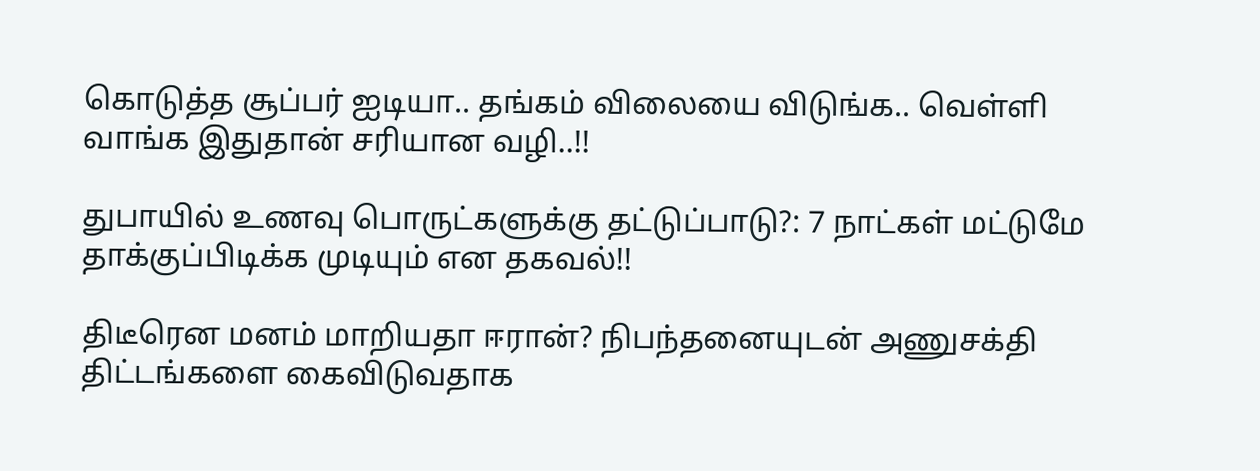கொடுத்த சூப்பர் ஐடியா.. தங்கம் விலையை விடுங்க.. வெள்ளி வாங்க இதுதான் சரியான வழி..!!

துபாயில் உணவு பொருட்களுக்கு தட்டுப்பாடு?: 7 நாட்கள் மட்டுமே தாக்குப்பிடிக்க முடியும் என தகவல்!!

திடீரென மனம் மாறியதா ஈரான்? நிபந்தனையுடன் அணுசக்தி திட்டங்களை கைவிடுவதாக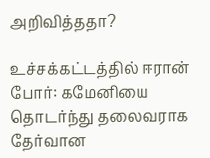அறிவித்ததா?

உச்சக்கட்டத்தில் ஈரான் போர்: கமேனியை தொடர்ந்து தலைவராக தேர்வான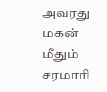அவரது மகன் மீதும் சரமாரி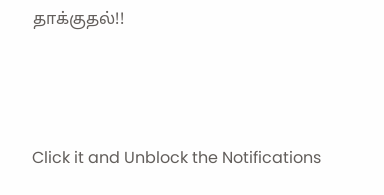தாக்குதல்!!



Click it and Unblock the Notifications